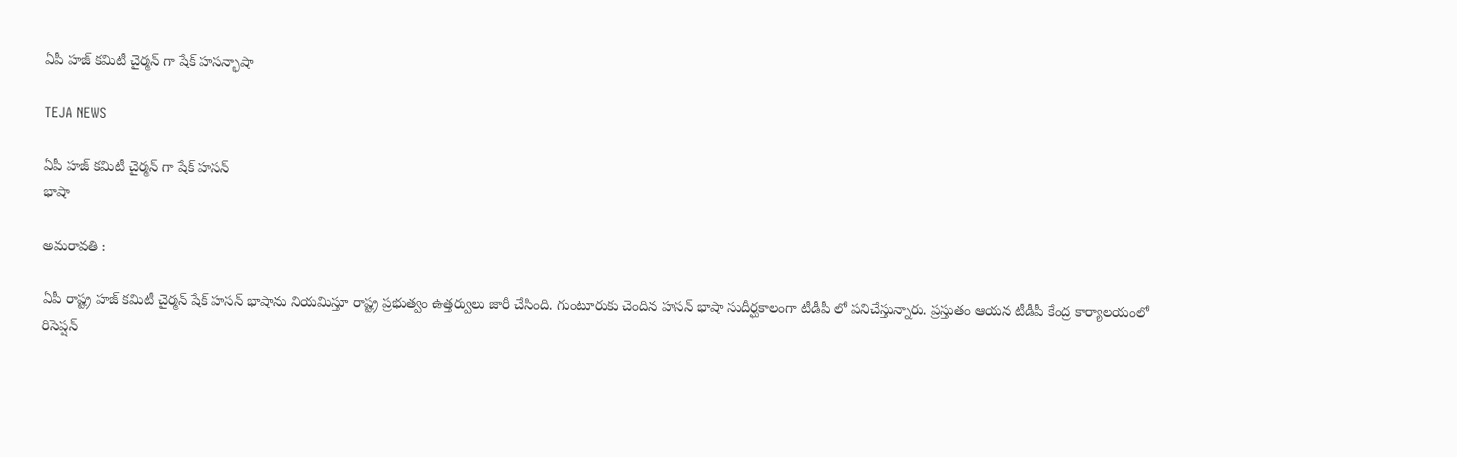ఏపీ హజ్ కమిటీ చైర్మన్ గా షేక్ హసన్భాషా

TEJA NEWS

ఏపీ హజ్ కమిటీ చైర్మన్ గా షేక్ హసన్
భాషా

అమరావతి :

ఏపీ రాష్ట్ర హజ్ కమిటీ చైర్మన్ షేక్ హసన్ భాషాను నియమిస్తూ రాష్ట్ర ప్రభుత్వం ఉత్తర్వులు జారీ చేసింది. గుంటూరుకు చెందిన హసన్ భాషా సుదీర్ఘకాలంగా టీడీపీ లో పనిచేస్తున్నారు. ప్రస్తుతం ఆయన టీడీపీ కేంద్ర కార్యాలయంలో రిసెప్షన్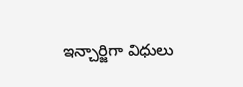ఇన్చార్జిగా విధులు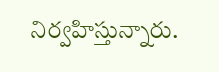నిర్వహిస్తున్నారు.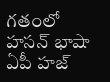గతంలో హసన్ భాషా ఏపీ హజ్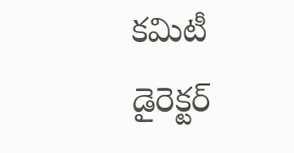కమిటీ డైరెక్టర్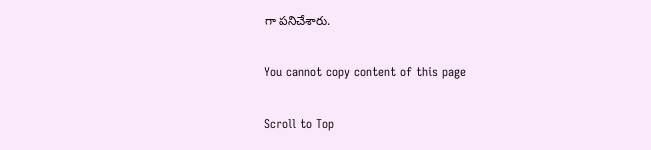గా పనిచేశారు.

You cannot copy content of this page

Scroll to Top